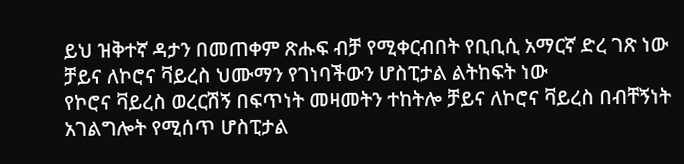ይህ ዝቅተኛ ዳታን በመጠቀም ጽሑፍ ብቻ የሚቀርብበት የቢቢሲ አማርኛ ድረ ገጽ ነው
ቻይና ለኮሮና ቫይረስ ህሙማን የገነባችውን ሆስፒታል ልትከፍት ነው
የኮሮና ቫይረስ ወረርሽኝ በፍጥነት መዛመትን ተከትሎ ቻይና ለኮሮና ቫይረስ በብቸኝነት አገልግሎት የሚሰጥ ሆስፒታል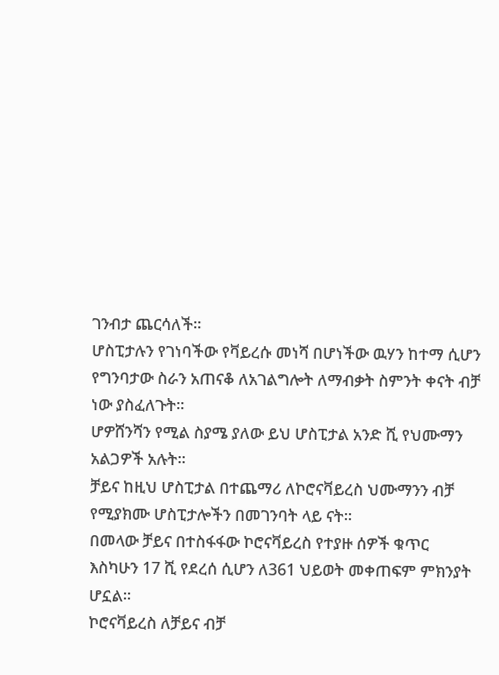ገንብታ ጨርሳለች።
ሆስፒታሉን የገነባችው የቫይረሱ መነሻ በሆነችው ዉሃን ከተማ ሲሆን የግንባታው ስራን አጠናቆ ለአገልግሎት ለማብቃት ስምንት ቀናት ብቻ ነው ያስፈለጉት።
ሆዎሸንሻን የሚል ስያሜ ያለው ይህ ሆስፒታል አንድ ሺ የህሙማን አልጋዎች አሉት።
ቻይና ከዚህ ሆስፒታል በተጨማሪ ለኮሮናቫይረስ ህሙማንን ብቻ የሚያክሙ ሆስፒታሎችን በመገንባት ላይ ናት።
በመላው ቻይና በተስፋፋው ኮሮናቫይረስ የተያዙ ሰዎች ቁጥር እስካሁን 17 ሺ የደረሰ ሲሆን ለ361 ህይወት መቀጠፍም ምክንያት ሆኗል።
ኮሮናቫይረስ ለቻይና ብቻ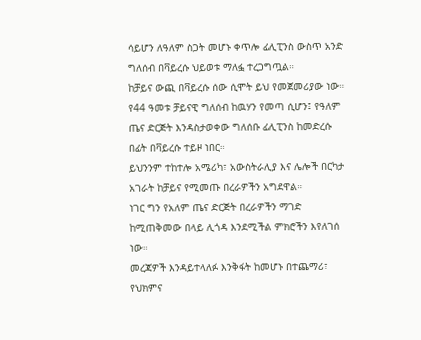ሳይሆን ለዓለም ስጋት መሆኑ ቀጥሎ ፊሊፒንስ ውስጥ አንድ ግለሰብ በቫይረሱ ህይወቱ ማለፏ ተረጋግጧል።
ከቻይና ውጪ በቫይረሱ ሰው ሲሞት ይህ የመጀመሪያው ነው።
የ44 ዓመቱ ቻይናዊ ግለሰብ ከዉሃን የመጣ ሲሆን፤ የዓለም ጤና ድርጅት እንዳስታወቀው ግለሰቡ ፊሊፒንስ ከመድረሱ በፊት በቫይረሱ ተይዞ ነበር።
ይህንንም ተከተሎ አሜሪካ፣ አውስትራሊያ እና ሌሎች በርካታ አገራት ከቻይና የሚመጡ በረራዎችን አግደዋል።
ነገር ግን የአለም ጤና ድርጅት በረራዎችን ማገድ ከሚጠቅመው በላይ ሊጎዳ እንደሚችል ምክሮችን እየለገሰ ነው።
መረጃዎች እንዳይተላለፉ እንቅፋት ከመሆኑ በተጨማሪ፣ የህክምና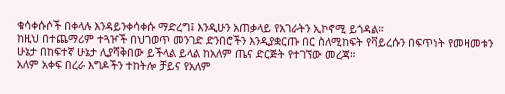ቁሳቀሱሶች በቀላሉ እንዳይንቀሳቀሱ ማድረግ፤ እንዲሁን አጠቃላይ የአገራትን ኢኮኖሚ ይጎዳል።
ከዚህ በተጨማሪም ተጓዦች በህገወጥ መንገድ ድንበሮችን እንዲያቋርጡ በር ስለሚከፍት የቫይረሱን በፍጥነት የመዛመቱን ሁኔታ በከፍተኛ ሁኔታ ሊያሻቅበው ይችላል ይላል ከአለም ጤና ድርጅት የተገኘው መረጃ።
አለም አቀፍ በረራ እግዶችን ተከትሎ ቻይና የአለም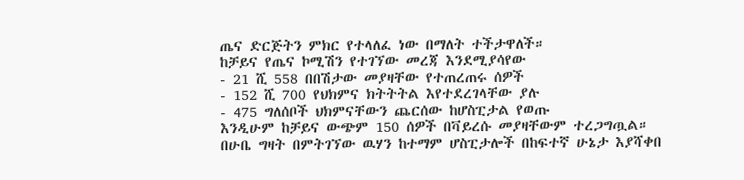ጤና ድርጅትን ምክር የተላለፈ ነው በማለት ተችታዋለች።
ከቻይና የጤና ኮሚሽን የተገኘው መረጃ እንደሚያሳየው
- 21 ሺ 558 በበሽታው መያዛቸው የተጠረጠሩ ሰዎች
- 152 ሺ 700 የህክምና ክትትትል እየተደረገላቸው ያሉ
- 475 ግለሰቦች ህክምናቸውን ጨርሰው ከሆስፒታል የወጡ
እንዲሁም ከቻይና ውጭም 150 ሰዎች በቫይረሱ መያዛቸውም ተረጋግጧል።
በሁቤ ግዛት በምትገኘው ዉሃን ከተማም ሆስፒታሎች በከፍተኛ ሁኔታ እያሻቀበ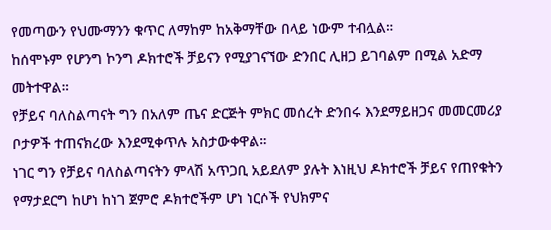የመጣውን የህሙማንን ቁጥር ለማከም ከአቅማቸው በላይ ነውም ተብሏል።
ከሰሞኑም የሆንግ ኮንግ ዶክተሮች ቻይናን የሚያገናኘው ድንበር ሊዘጋ ይገባልም በሚል አድማ መትተዋል።
የቻይና ባለስልጣናት ግን በአለም ጤና ድርጅት ምክር መሰረት ድንበሩ እንደማይዘጋና መመርመሪያ ቦታዎች ተጠናክረው እንደሚቀጥሉ አስታውቀዋል።
ነገር ግን የቻይና ባለስልጣናትን ምላሽ አጥጋቢ አይደለም ያሉት እነዚህ ዶክተሮች ቻይና የጠየቁትን የማታደርግ ከሆነ ከነገ ጀምሮ ዶክተሮችም ሆነ ነርሶች የህክምና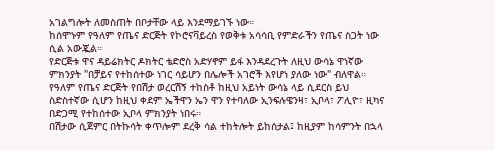አገልግሎት ለመስጠት በቦታቸው ላይ እንደማይገኙ ነው።
ከሰሞኑም የዓለም የጤና ድርጅት የኮሮናቫይረስ የወቅቱ አሳሳቢ የምድራችን የጤና ስጋት ነው ሲል አውጇል።
የድርጅቱ ዋና ዳይሬክትር ዶክትር ቴድሮስ አድሃኖም ይፋ እንዳደረጉት ለዚህ ውሳኔ ዋነኛው ምክንያት "በቻይና የተከሰተው ነገር ሳይሆን በሌሎች አገሮች እየሆነ ያለው ነው" ብለዋል።
የዓለም የጤና ድርጅት የበሽታ ወረርሽኝ ተከስቶ ከዚህ አይነት ውሳኔ ላይ ሲደርስ ይህ ስድስተኛው ሲሆን ከዚህ ቀደም ኤችዋን ኤን ዋን የተባለው ኢንፍሉዌንዛ፣ ኢቦላ፣ ፖሊዮ፣ ዚካና በድጋሚ የተከሰተው ኢቦላ ምክንያት ነበሩ።
በሽታው ሲጀምር በትኩሳት ቀጥሎም ደረቅ ሳል ተከትሎት ይከሰታል፤ ከዚያም ከሳምንት በኋላ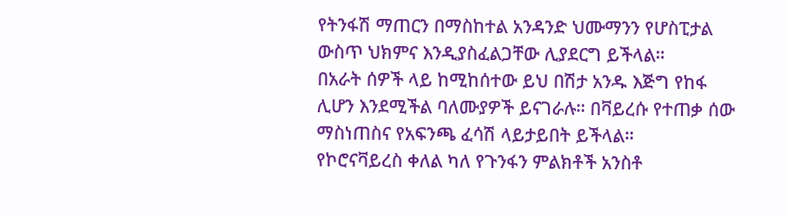የትንፋሽ ማጠርን በማስከተል አንዳንድ ህሙማንን የሆስፒታል ውስጥ ህክምና እንዲያስፈልጋቸው ሊያደርግ ይችላል።
በአራት ሰዎች ላይ ከሚከሰተው ይህ በሽታ አንዱ እጅግ የከፋ ሊሆን እንደሚችል ባለሙያዎች ይናገራሉ። በቫይረሱ የተጠቃ ሰው ማስነጠስና የአፍንጫ ፈሳሽ ላይታይበት ይችላል።
የኮሮናቫይረስ ቀለል ካለ የጉንፋን ምልክቶች አንስቶ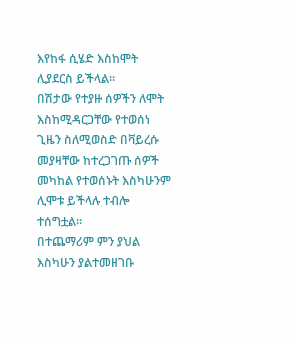እየከፋ ሲሄድ እስከሞት ሊያደርስ ይችላል።
በሽታው የተያዙ ሰዎችን ለሞት እስከሚዳርጋቸው የተወሰነ ጊዜን ስለሚወስድ በቫይረሱ መያዛቸው ከተረጋገጡ ሰዎች መካከል የተወሰኑት እስካሁንም ሊሞቱ ይችላሉ ተብሎ ተሰግቷል።
በተጨማሪም ምን ያህል እስካሁን ያልተመዘገቡ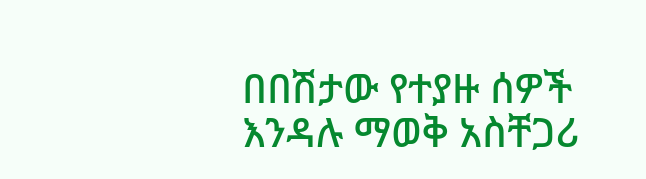በበሽታው የተያዙ ሰዎች እንዳሉ ማወቅ አስቸጋሪ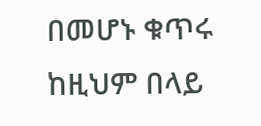በመሆኑ ቁጥሩ ከዚህም በላይ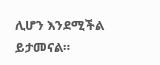ሊሆን እንደሚችል ይታመናል።